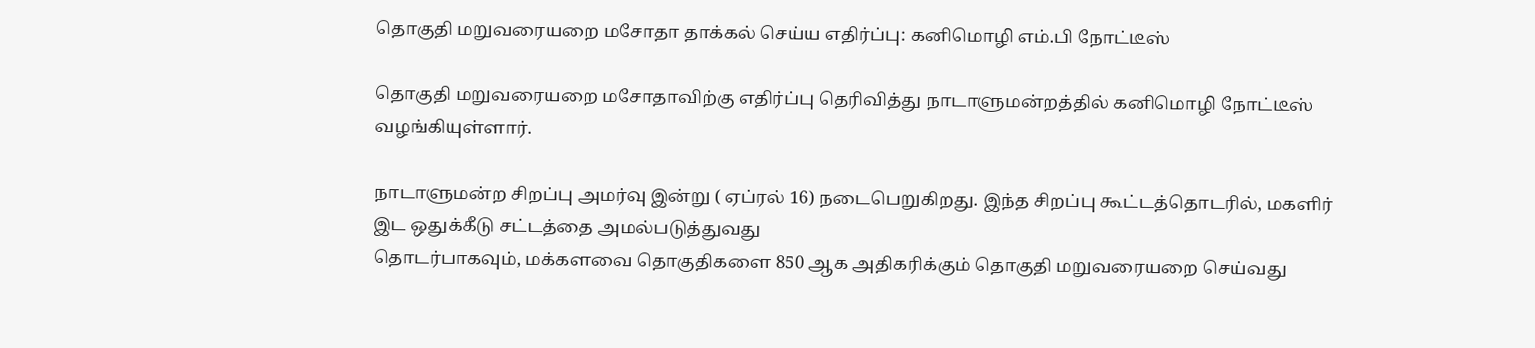தொகுதி மறுவரையறை மசோதா தாக்கல் செய்ய எதிர்ப்பு: கனிமொழி எம்.பி நோட்டீஸ்

தொகுதி மறுவரையறை மசோதாவிற்கு எதிர்ப்பு தெரிவித்து நாடாளுமன்றத்தில் கனிமொழி நோட்டீஸ் வழங்கியுள்ளார்.

நாடாளுமன்ற சிறப்பு அமர்வு இன்று ( ஏப்ரல் 16) நடைபெறுகிறது. இந்த சிறப்பு கூட்டத்தொடரில், மகளிர் இட ஒதுக்கீடு சட்டத்தை அமல்படுத்துவது
தொடர்பாகவும், மக்களவை தொகுதிகளை 850 ஆக அதிகரிக்கும் தொகுதி மறுவரையறை செய்வது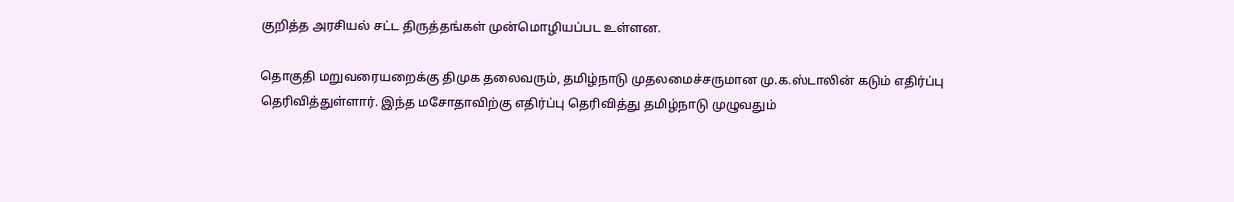குறித்த அரசியல் சட்ட திருத்தங்கள் முன்மொழியப்பட உள்ளன.

தொகுதி மறுவரையறைக்கு திமுக தலைவரும், தமிழ்நாடு முதலமைச்சருமான மு.க.ஸ்டாலின் கடும் எதிர்ப்பு தெரிவித்துள்ளார். இந்த மசோதாவிற்கு எதிர்ப்பு தெரிவித்து தமிழ்நாடு முழுவதும்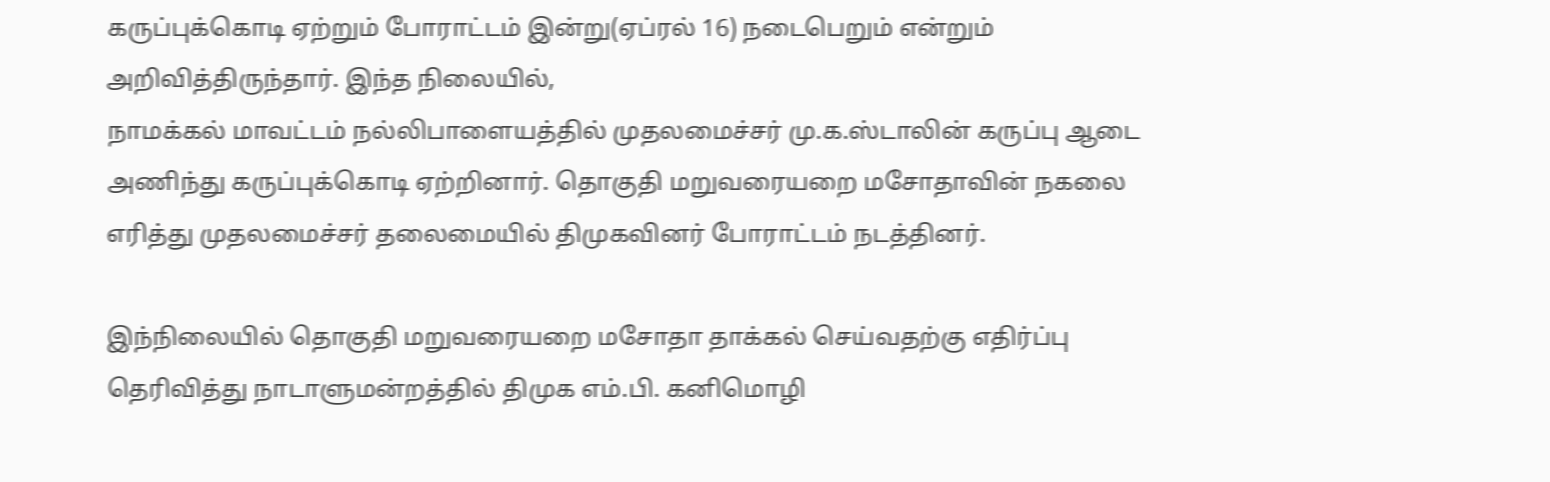கருப்புக்கொடி ஏற்றும் போராட்டம் இன்று(ஏப்ரல் 16) நடைபெறும் என்றும் அறிவித்திருந்தார். இந்த நிலையில்,
நாமக்கல் மாவட்டம் நல்லிபாளையத்தில் முதலமைச்சர் மு.க.ஸ்டாலின் கருப்பு ஆடை அணிந்து கருப்புக்கொடி ஏற்றினார். தொகுதி மறுவரையறை மசோதாவின் நகலை எரித்து முதலமைச்சர் தலைமையில் திமுகவினர் போராட்டம் நடத்தினர்.

இந்நிலையில் தொகுதி மறுவரையறை மசோதா தாக்கல் செய்வதற்கு எதிர்ப்பு தெரிவித்து நாடாளுமன்றத்தில் திமுக எம்.பி. கனிமொழி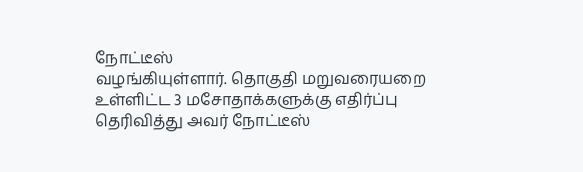நோட்டீஸ்
வழங்கியுள்ளார். தொகுதி மறுவரையறை உள்ளிட்ட 3 மசோதாக்களுக்கு எதிர்ப்பு தெரிவித்து அவர் நோட்டீஸ்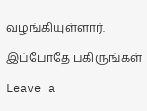வழங்கியுள்ளார்.

இப்போதே பகிருங்கள்

Leave a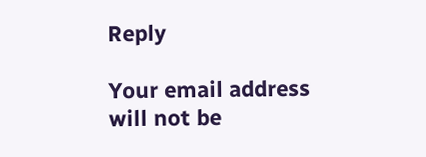Reply

Your email address will not be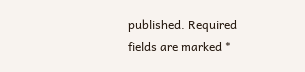published. Required fields are marked *